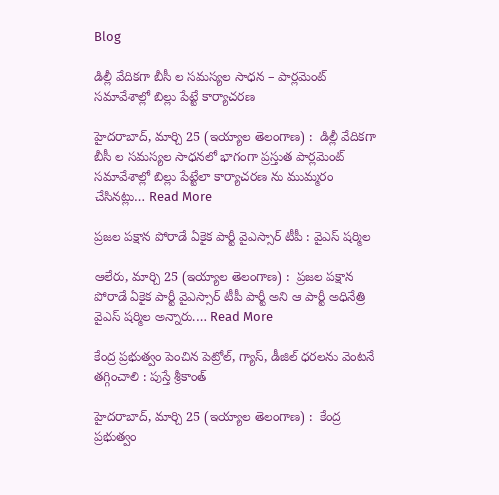Blog

డిల్లీ వేదికగా బీసీ ల సమస్యల సాధన – పార్లమెంట్ సమావేశాల్లో బిల్లు పేట్టే కార్యాచరణ

హైదరాబాద్, మార్చి 25 (ఇయ్యాల తెలంగాణ) :  డిల్లీ వేదికగా బీసీ ల సమస్యల సాధనలో భాగంగా ప్రస్తుత పార్లమెంట్ సమావేశాల్లో బిల్లు పేట్టేలా కార్యాచరణ ను ముమ్మరం చేసినట్లు… Read More

ప్రజల పక్షాన పోరాడే ఏకైక పార్టీ వైఎస్సార్ టీపీ : వైఎస్ షర్మిల

ఆలేరు, మార్చి 25 (ఇయ్యాల తెలంగాణ) :  ప్రజల పక్షాన పోరాడే ఏకైక పార్టీ వైఎస్సార్ టీపీ పార్టీ అని ఆ పార్టీ అధినేత్రి వైఎస్ షర్మిల అన్నారు.… Read More

కేంద్ర ప్రభుత్వం పెంచిన పెట్రోల్, గ్యాస్, డీజిల్ ధరలను వెంటనే తగ్గించాలి : పుస్తే శ్రీకాంత్

హైదరాబాద్, మార్చి 25 (ఇయ్యాల తెలంగాణ) :  కేంద్ర ప్రభుత్వం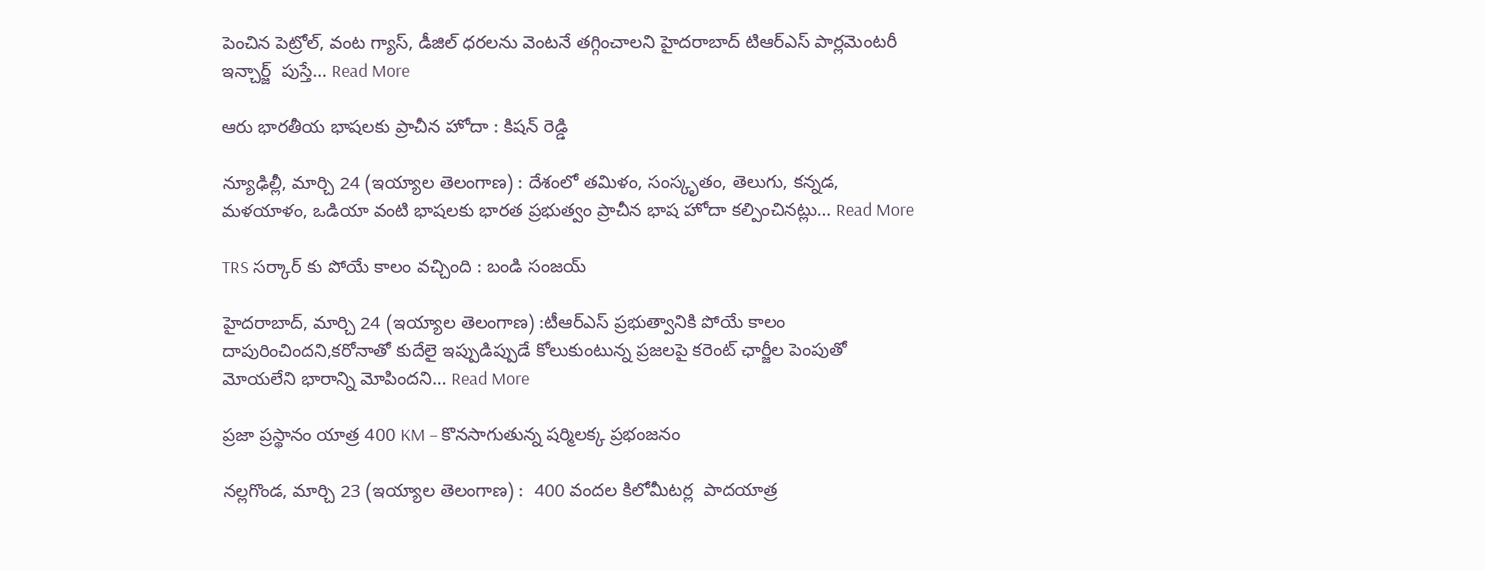పెంచిన పెట్రోల్, వంట గ్యాస్, డీజిల్ ధరలను వెంటనే తగ్గించాలని హైదరాబాద్ టిఆర్ఎస్ పార్లమెంటరీ ఇన్చార్జ్  పుస్తే… Read More

ఆరు భారతీయ భాషలకు ప్రాచీన హోదా : కిషన్‌ రెడ్డి

న్యూఢిల్లీ, మార్చి 24 (ఇయ్యాల తెలంగాణ) : దేశంలో తమిళం, సంస్కృతం, తెలుగు, కన్నడ, మళయాళం, ఒడియా వంటి భాషలకు భారత ప్రభుత్వం ప్రాచీన భాష హోదా కల్పించినట్లు… Read More

TRS సర్కార్‌ కు పోయే కాలం వచ్చింది : బండి సంజయ్‌

హైదరాబాద్‌, మార్చి 24 (ఇయ్యాల తెలంగాణ) :టీఆర్‌ఎస్‌ ప్రభుత్వానికి పోయే కాలం దాపురించిందని,కరోనాతో కుదేలై ఇప్పుడిప్పుడే కోలుకుంటున్న ప్రజలపై కరెంట్‌ ఛార్జీల పెంపుతో మోయలేని భారాన్ని మోపిందని… Read More

ప్రజా ప్రస్థానం యాత్ర 400 KM – కొనసాగుతున్న షర్మిలక్క ప్రభంజనం

నల్లగొండ, మార్చి 23 (ఇయ్యాల తెలంగాణ) :  400 వందల కిలోమీటర్ల  పాదయాత్ర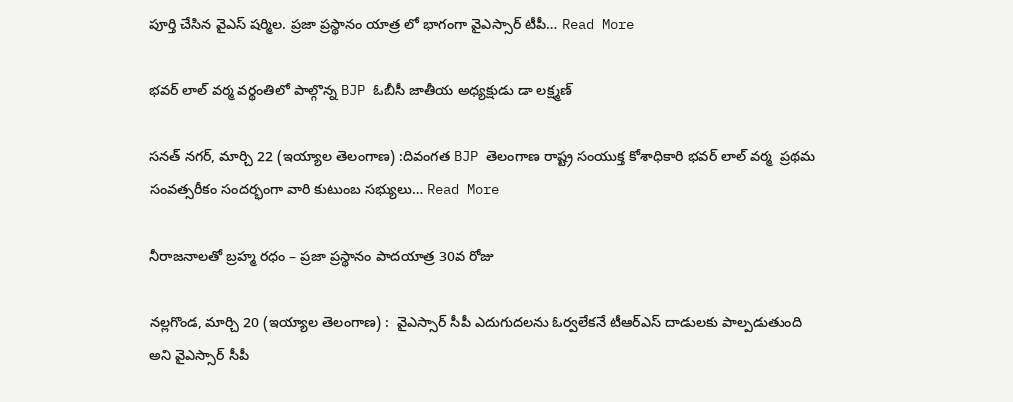పూర్తి చేసిన వైఎస్ షర్మిల. ప్రజా ప్రస్థానం యాత్ర లో భాగంగా వైఎస్సార్ టీపీ… Read More

భవర్ లాల్ వర్మ వర్థంతిలో పాల్గొన్న BJP ఓబీసీ జాతీయ అధ్యక్షుడు డా లక్ష్మణ్

సనత్ నగర్, మార్చి 22 (ఇయ్యాల తెలంగాణ) :దివంగత BJP తెలంగాణ రాష్ట్ర సంయుక్త కోశాధికారి భవర్ లాల్ వర్మ  ప్రథమ సంవత్సరీకం సందర్భంగా వారి కుటుంబ సభ్యులు… Read More

నీరాజనాలతో బ్రహ్మ రధం – ప్రజా ప్రస్థానం పాదయాత్ర 30వ రోజు

నల్లగొండ, మార్చి 20 (ఇయ్యాల తెలంగాణ) :  వైఎస్సార్ సీపీ ఎదుగుదలను ఓర్వలేకనే టీఆర్ఎస్ దాడులకు పాల్పడుతుంది అని వైఎస్సార్ సీపీ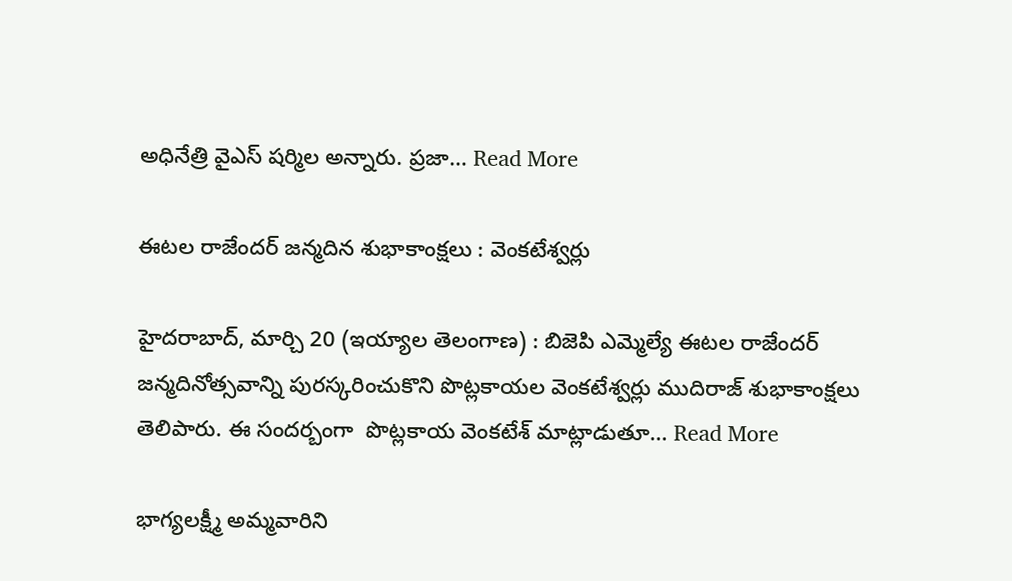అధినేత్రి వైఎస్ షర్మిల అన్నారు. ప్రజా… Read More

ఈటల రాజేందర్ జన్మదిన శుభాకాంక్షలు : వెంకటేశ్వర్లు

హైదరాబాద్, మార్చి 20 (ఇయ్యాల తెలంగాణ) : బిజెపి ఎమ్మెల్యే ఈటల రాజేందర్ జన్మదినోత్సవాన్ని పురస్కరించుకొని పొట్లకాయల వెంకటేశ్వర్లు ముదిరాజ్ శుభాకాంక్షలు తెలిపారు. ఈ సందర్బంగా  పొట్లకాయ వెంకటేశ్ మాట్లాడుతూ… Read More

భాగ్యలక్ష్మీ అమ్మవారిని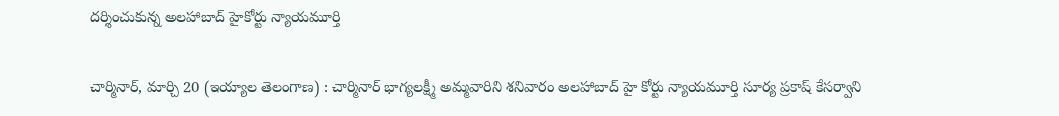దర్శించుకున్న అలహాబాద్ హైకోర్టు న్యాయమూర్తి

చార్మినార్, మార్చి 20 (ఇయ్యాల తెలంగాణ) : చార్మినార్ భాగ్యలక్ష్మీ అమ్మవారిని శనివారం అలహాబాద్ హై కోర్టు న్యాయమూర్తి సూర్య ప్రకాష్ కేసర్వాని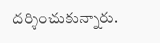దర్శించుకున్నారు.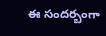ఈ సందర్బంగా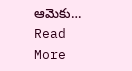ఆమెకు… Read More